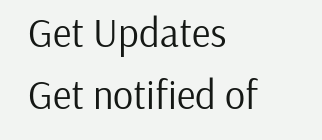Get Updates
Get notified of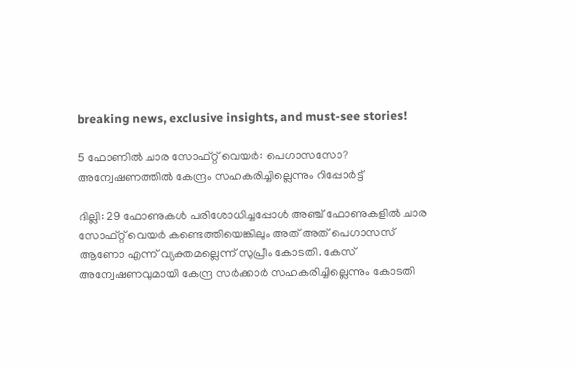breaking news, exclusive insights, and must-see stories!

5 ഫോണില്‍ ചാര സോഫ്റ്റ് വെയർ: പെഗാസസോ? അന്വേഷണത്തില്‍ കേന്ദ്രം സഹകരിച്ചില്ലെന്നും റിപ്പോർട്ട്

ദില്ലി: 29 ഫോണുകൾ പരിശോധിച്ചപ്പോൾ അഞ്ച് ഫോണുകളിൽ ചാര സോഫ്റ്റ് വെയർ കണ്ടെത്തിയെങ്കിലും അത് അത് പെഗാസസ് ആണോ എന്ന് വ്യക്തമല്ലെന്ന് സുപ്രീം കോടതി. കേസ് അന്വേഷണവുമായി കേന്ദ്ര സർക്കാർ സഹകരിച്ചില്ലെന്നും കോടതി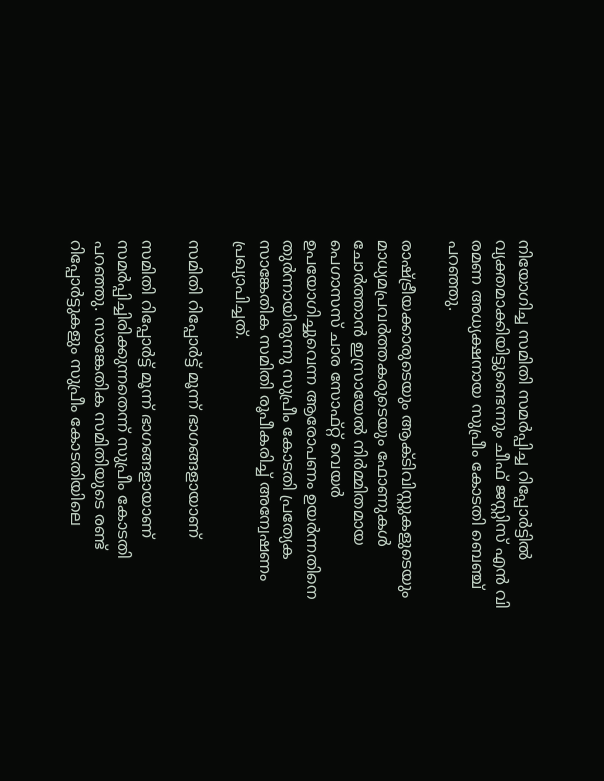നിയോഗിച്ച സമിതി സമർപ്പിച്ച റിപ്പോർട്ടില്‍ വ്യക്തമാക്കിയിട്ടുണ്ടെന്നും ചീഫ് ജസ്റ്റിസ് എൻ വി രമണ അധ്യക്ഷനായ സുപ്രീം കോടതി ബെഞ്ച് പറഞ്ഞു.

രാഷ്ട്രീയക്കാരുടെയും ആക്ടിവിസ്റ്റുകളുടെയും മാധ്യമപ്രവർത്തകരുടെയും ഫോണുകൾ ചോർത്താന്‍ ഇസ്രായേല്‍ നിർമ്മിതമായ പെഗാസസ് ചാര സോഫ്റ്റ് വെയർ ഉപയോഗിച്ചുവെന്ന ആരോപണം ഉയർന്നതിനെ തുർന്നായിരുന്നു സുപ്രീം കോടതി പ്രത്യേക സാങ്കേതിക സമിതി രൂപീകരിച്ച് അന്വേഷണം പ്രഖ്യാപിച്ചത്.

സമിതി റിപ്പോർട്ട് മൂന്ന് ഭാഗങ്ങളായാണ്

സമിതി റിപ്പോർട്ട് മൂന്ന് ഭാഗങ്ങളായാണ് സമർപ്പിച്ചിരിക്കുന്നതെന്ന് സുപ്രീം കോടതി പറഞ്ഞു. സാങ്കേതിക സമിതിയുടെ രണ്ട് റിപ്പോർട്ടുകളും സുപ്രീം കോടതിയിലെ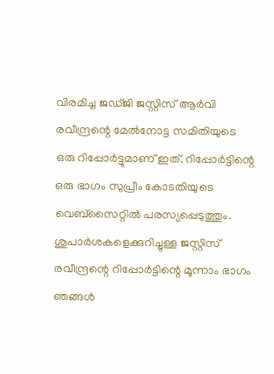വിരമിച്ച ജഡ്ജി ജസ്റ്റിസ് ആർവി രവീന്ദ്രന്റെ മേൽനോട്ട സമിതിയുടെ ഒരു റിപ്പോർട്ടുമാണ് ഇത്. റിപ്പോർട്ടിന്റെ ഒരു ഭാഗം സുപ്രീം കോടതിയുടെ വെബ്‌സൈറ്റിൽ പരസ്യപ്പെടുത്തും. ശുപാർശകളെക്കുറിച്ചുള്ള ജസ്റ്റിസ് രവീന്ദ്രന്റെ റിപ്പോർട്ടിന്റെ മൂന്നാം ഭാഗം ഞങ്ങൾ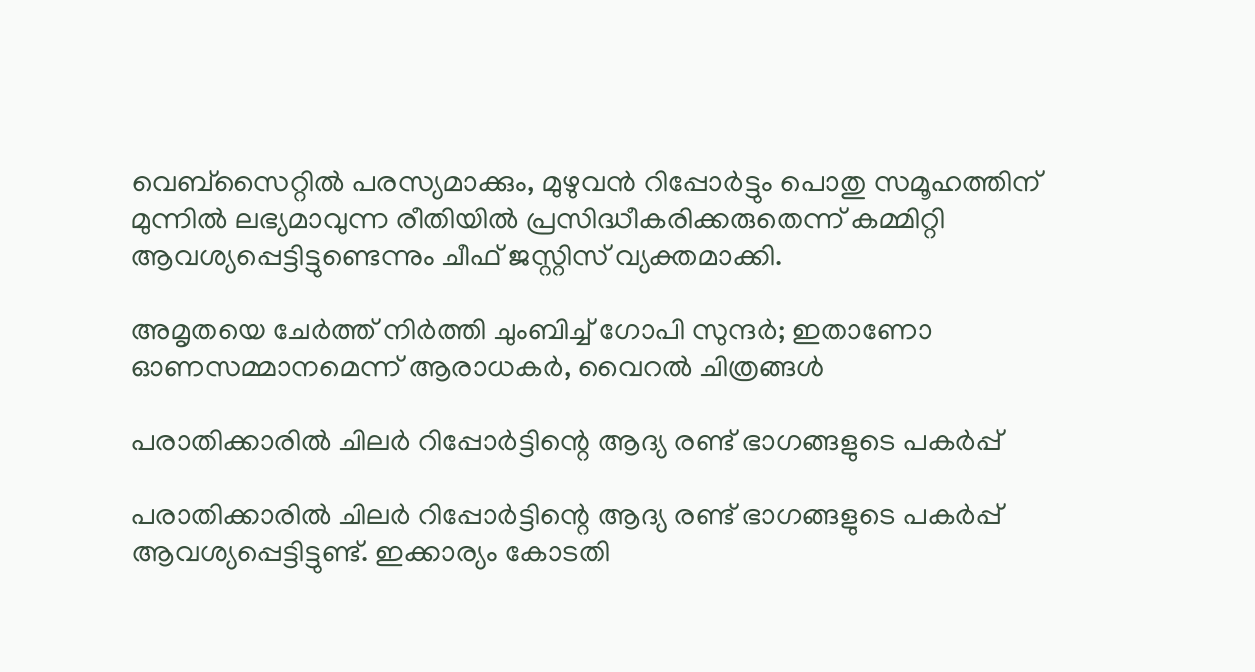വെബ്‌സൈറ്റിൽ പരസ്യമാക്കും, മുഴുവൻ റിപ്പോർട്ടും പൊതു സമൂഹത്തിന് മുന്നില്‍ ലഭ്യമാവുന്ന രീതിയില്‍ പ്രസിദ്ധീകരിക്കരുതെന്ന് കമ്മിറ്റി ആവശ്യപ്പെട്ടിട്ടുണ്ടെന്നും ചീഫ് ജസ്റ്റിസ് വ്യക്തമാക്കി.

അമൃതയെ ചേർത്ത് നിർത്തി ചുംബിച്ച് ഗോപി സുന്ദർ; ഇതാണോ ഓണസമ്മാനമെന്ന് ആരാധകർ, വൈറല്‍ ചിത്രങ്ങള്‍

പരാതിക്കാരിൽ ചിലർ റിപ്പോർട്ടിന്റെ ആദ്യ രണ്ട് ഭാഗങ്ങളുടെ പകർപ്പ്

പരാതിക്കാരിൽ ചിലർ റിപ്പോർട്ടിന്റെ ആദ്യ രണ്ട് ഭാഗങ്ങളുടെ പകർപ്പ് ആവശ്യപ്പെട്ടിട്ടുണ്ട്. ഇക്കാര്യം കോടതി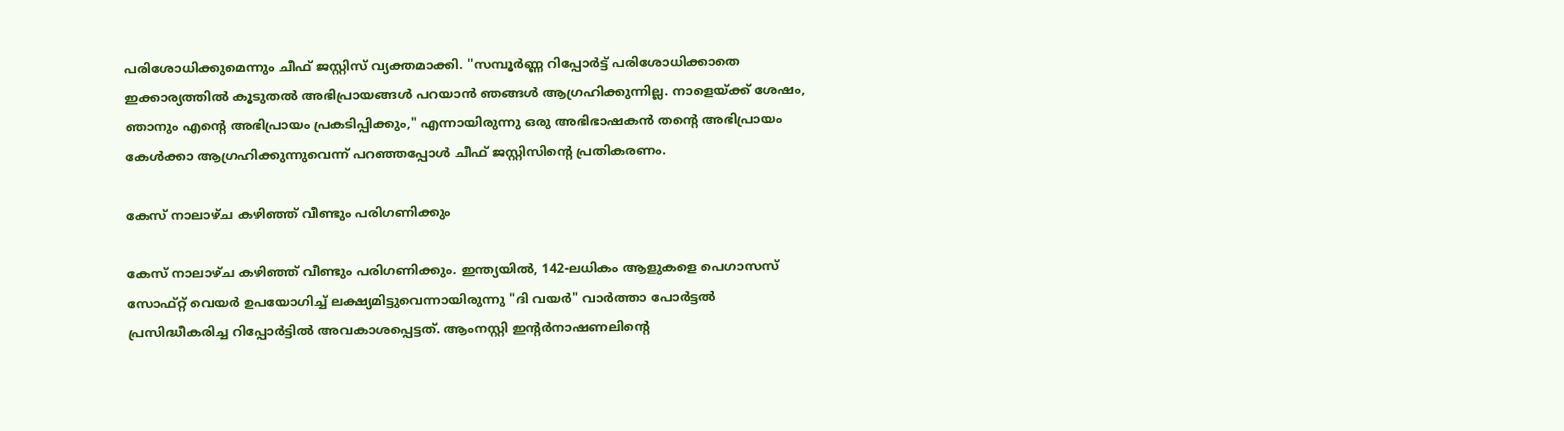പരിശോധിക്കുമെന്നും ചീഫ് ജസ്റ്റിസ് വ്യക്തമാക്കി. ''സമ്പൂർണ്ണ റിപ്പോർട്ട് പരിശോധിക്കാതെ ഇക്കാര്യത്തില്‍ കൂടുതൽ അഭിപ്രായങ്ങൾ പറയാൻ ഞങ്ങൾ ആഗ്രഹിക്കുന്നില്ല. നാളെയ്ക്ക് ശേഷം, ഞാനും എന്റെ അഭിപ്രായം പ്രകടിപ്പിക്കും," എന്നായിരുന്നു ഒരു അഭിഭാഷകൻ തന്റെ അഭിപ്രായം കേള്‍ക്കാ ആഗ്രഹിക്കുന്നുവെന്ന് പറഞ്ഞപ്പോൾ ചീഫ് ജസ്റ്റിസിന്റെ പ്രതികരണം.

കേസ് നാലാഴ്ച കഴിഞ്ഞ് വീണ്ടും പരിഗണിക്കും

കേസ് നാലാഴ്ച കഴിഞ്ഞ് വീണ്ടും പരിഗണിക്കും. ഇന്ത്യയിൽ, 142-ലധികം ആളുകളെ പെഗാസസ് സോഫ്റ്റ് വെയർ ഉപയോഗിച്ച് ലക്ഷ്യമിട്ടുവെന്നായിരുന്നു "ദി വയർ" വാർത്താ പോർട്ടൽ പ്രസിദ്ധീകരിച്ച റിപ്പോർട്ടില്‍ അവകാശപ്പെട്ടത്. ആംനസ്റ്റി ഇന്റർനാഷണലിന്റെ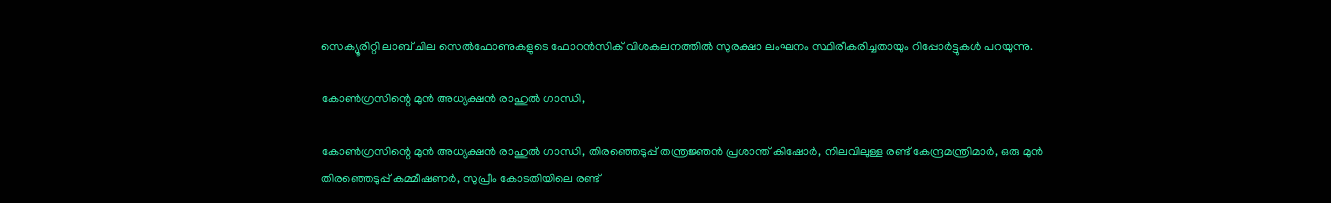സെക്യൂരിറ്റി ലാബ് ചില സെൽഫോണുകളുടെ ഫോറൻസിക് വിശകലനത്തിൽ സുരക്ഷാ ലംഘനം സ്ഥിരീകരിച്ചതായും റിപ്പോർട്ടുകൾ പറയുന്നു.

കോൺഗ്രസിന്റെ മുന്‍ അധ്യക്ഷന്‍ രാഹുൽ ഗാന്ധി,

കോൺഗ്രസിന്റെ മുന്‍ അധ്യക്ഷന്‍ രാഹുൽ ഗാന്ധി, തിരഞ്ഞെടുപ്പ് തന്ത്രജ്ഞൻ പ്രശാന്ത് കിഷോർ, നിലവിലുള്ള രണ്ട് കേന്ദ്രമന്ത്രിമാർ, ഒരു മുൻ തിരഞ്ഞെടുപ്പ് കമ്മീഷണർ, സുപ്രീം കോടതിയിലെ രണ്ട്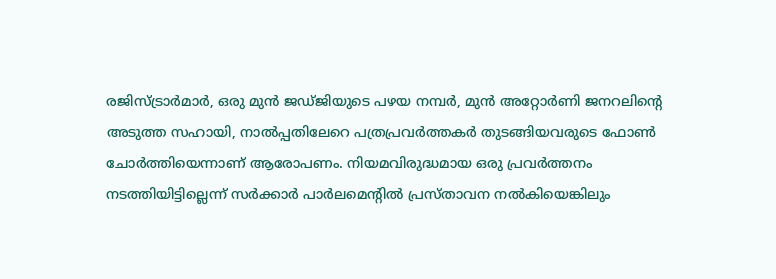രജിസ്ട്രാർമാർ, ഒരു മുൻ ജഡ്ജിയുടെ പഴയ നമ്പർ, മുൻ അറ്റോർണി ജനറലിന്റെ അടുത്ത സഹായി, നാല്‍പ്പതിലേറെ പത്രപ്രവർത്തകർ തുടങ്ങിയവരുടെ ഫോണ്‍ ചോർത്തിയെന്നാണ് ആരോപണം. നിയമവിരുദ്ധമായ ഒരു പ്രവർത്തനം നടത്തിയിട്ടില്ലെന്ന് സർക്കാർ പാർലമെന്റിൽ പ്രസ്താവന നൽകിയെങ്കിലും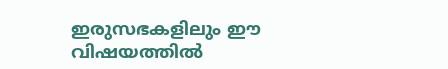ഇരുസഭകളിലും ഈ വിഷയത്തിൽ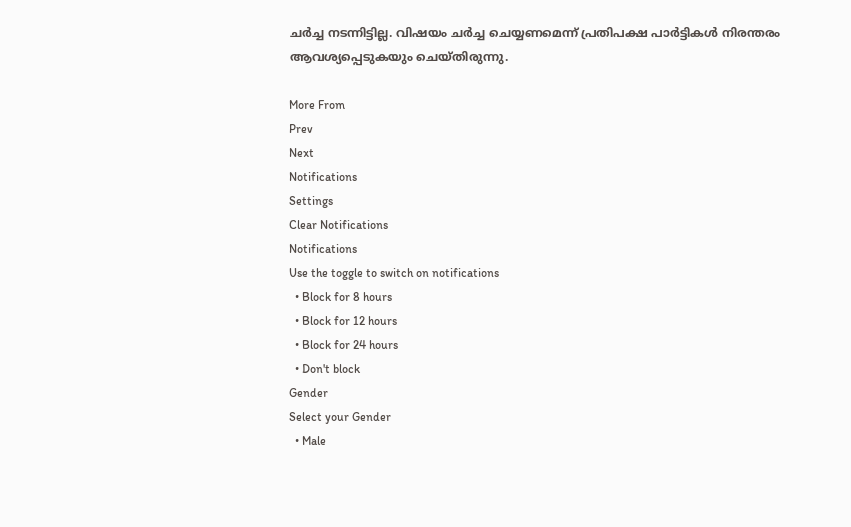ചർച്ച നടന്നിട്ടില്ല. വിഷയം ചർച്ച ചെയ്യണമെന്ന് പ്രതിപക്ഷ പാർട്ടികൾ നിരന്തരം ആവശ്യപ്പെടുകയും ചെയ്തിരുന്നു.

More From
Prev
Next
Notifications
Settings
Clear Notifications
Notifications
Use the toggle to switch on notifications
  • Block for 8 hours
  • Block for 12 hours
  • Block for 24 hours
  • Don't block
Gender
Select your Gender
  • Male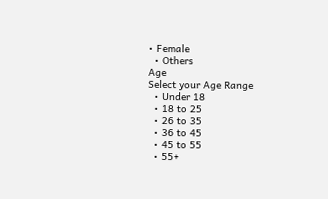• Female
  • Others
Age
Select your Age Range
  • Under 18
  • 18 to 25
  • 26 to 35
  • 36 to 45
  • 45 to 55
  • 55+